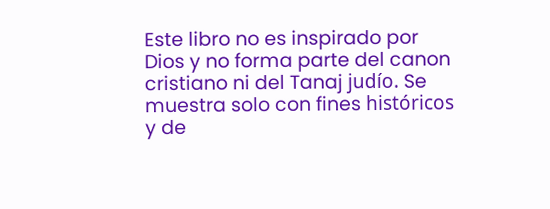Este libro no es inspirado por Dios y no forma parte del canon cristiano ni del Tanaj judío. Se muestra solo con fines históricos y de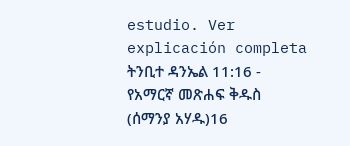estudio. Ver explicación completa ትንቢተ ዳንኤል 11:16 - የአማርኛ መጽሐፍ ቅዱስ (ሰማንያ አሃዱ)16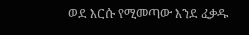ወደ እርሱ የሚመጣው እንደ ፈቃዱ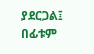ያደርጋል፤ በፊቱም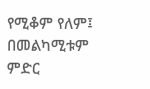የሚቆም የለም፤ በመልካሚቱም ምድር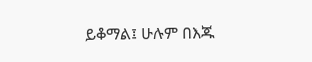ይቆማል፤ ሁሉም በእጁ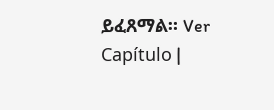ይፈጸማል። Ver Capítulo |